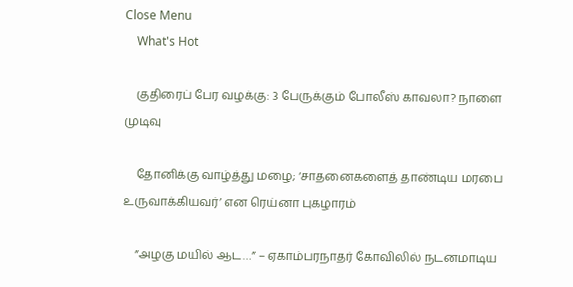Close Menu
    What's Hot

    குதிரைப் பேர வழக்கு: 3 பேருக்கும் போலீஸ் காவலா? நாளை முடிவு

    தோனிக்கு வாழ்த்து மழை; ‘சாதனைகளைத் தாண்டிய மரபை உருவாக்கியவர்’ என ரெய்னா புகழாரம்

    ”அழகு மயில் ஆட…” – ஏகாம்பரநாதர் கோவிலில் நடனமாடிய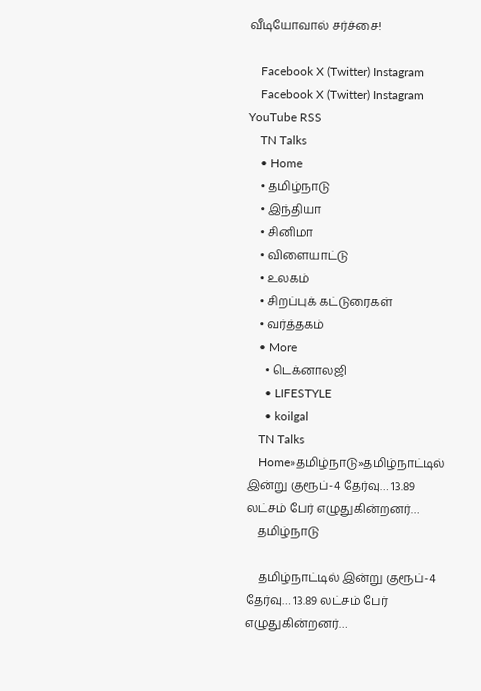வீடியோவால் சர்ச்சை!

    Facebook X (Twitter) Instagram
    Facebook X (Twitter) Instagram YouTube RSS
    TN Talks
    • Home
    • தமிழ்நாடு
    • இந்தியா
    • சினிமா
    • விளையாட்டு
    • உலகம்
    • சிறப்புக் கட்டுரைகள்
    • வர்த்தகம்
    • More
      • டெக்னாலஜி
      • LIFESTYLE
      • koilgal
    TN Talks
    Home»தமிழ்நாடு»தமிழ்நாட்டில் இன்று குரூப்-4 தேர்வு… 13.89 லட்சம் பேர் எழுதுகின்றனர்…
    தமிழ்நாடு

    தமிழ்நாட்டில் இன்று குரூப்-4 தேர்வு… 13.89 லட்சம் பேர் எழுதுகின்றனர்…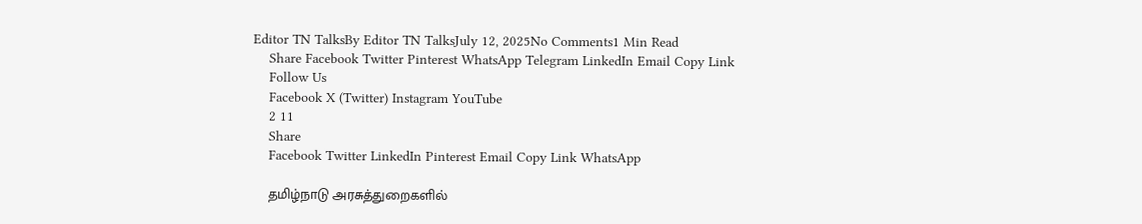Editor TN TalksBy Editor TN TalksJuly 12, 2025No Comments1 Min Read
    Share Facebook Twitter Pinterest WhatsApp Telegram LinkedIn Email Copy Link
    Follow Us
    Facebook X (Twitter) Instagram YouTube
    2 11
    Share
    Facebook Twitter LinkedIn Pinterest Email Copy Link WhatsApp

    தமிழ்நாடு அரசுத்துறைகளில்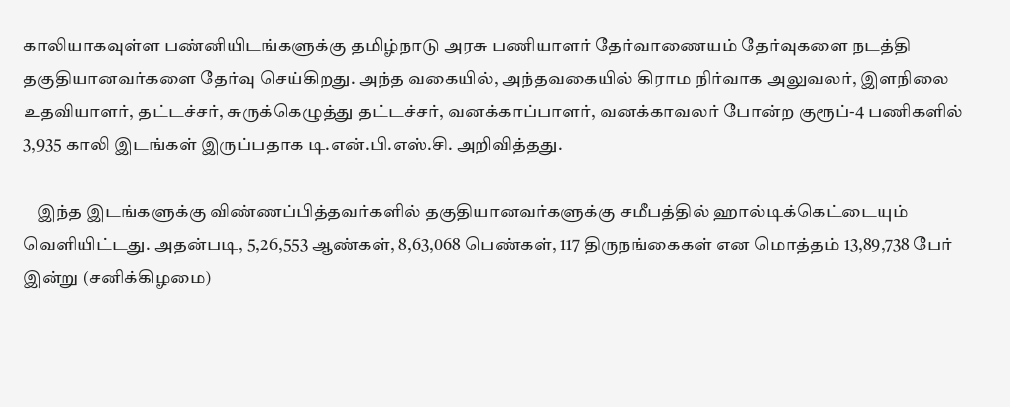காலியாகவுள்ள பண்னியிடங்களுக்கு தமிழ்நாடு அரசு பணியாளர் தேர்வாணையம் தேர்வுகளை நடத்தி தகுதியானவர்களை தேர்வு செய்கிறது. அந்த வகையில், அந்தவகையில் கிராம நிர்வாக அலுவலர், இளநிலை உதவியாளர், தட்டச்சர், சுருக்கெழுத்து தட்டச்சர், வனக்காப்பாளர், வனக்காவலர் போன்ற குரூப்-4 பணிகளில் 3,935 காலி இடங்கள் இருப்பதாக டி.என்.பி.எஸ்.சி. அறிவித்தது.

    இந்த இடங்களுக்கு விண்ணப்பித்தவர்களில் தகுதியானவர்களுக்கு சமீபத்தில் ஹால்டிக்கெட்டையும் வெளியிட்டது. அதன்படி, 5,26,553 ஆண்கள், 8,63,068 பெண்கள், 117 திருநங்கைகள் என மொத்தம் 13,89,738 பேர் இன்று (சனிக்கிழமை)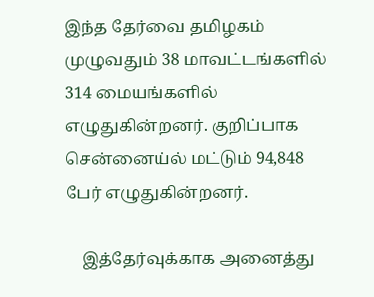இந்த தேர்வை தமிழகம் முழுவதும் 38 மாவட்டங்களில் 314 மையங்களில் எழுதுகின்றனர். குறிப்பாக சென்னைய்ல் மட்டும் 94,848 பேர் எழுதுகின்றனர்.

    இத்தேர்வுக்காக அனைத்து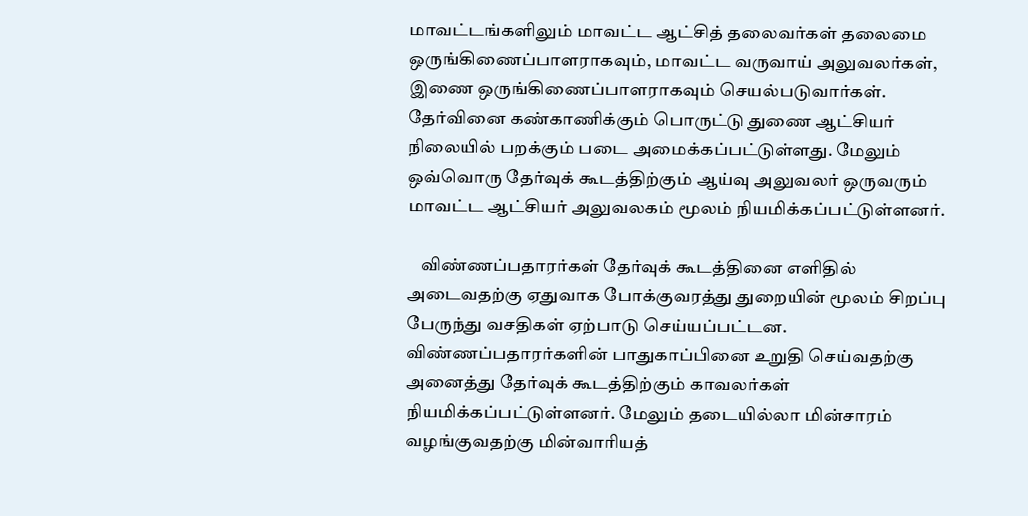மாவட்டங்களிலும் மாவட்ட ஆட்சித் தலைவர்கள் தலைமை ஒருங்கிணைப்பாளராகவும், மாவட்ட வருவாய் அலுவலர்கள், இணை ஒருங்கிணைப்பாளராகவும் செயல்படுவார்கள். தேர்வினை கண்காணிக்கும் பொருட்டு துணை ஆட்சியர் நிலையில் பறக்கும் படை அமைக்கப்பட்டுள்ளது. மேலும் ஒவ்வொரு தேர்வுக் கூடத்திற்கும் ஆய்வு அலுவலர் ஒருவரும் மாவட்ட ஆட்சியர் அலுவலகம் மூலம் நியமிக்கப்பட்டுள்ளனர்.

    விண்ணப்பதாரர்கள் தேர்வுக் கூடத்தினை எளிதில் அடைவதற்கு ஏதுவாக போக்குவரத்து துறையின் மூலம் சிறப்பு பேருந்து வசதிகள் ஏற்பாடு செய்யப்பட்டன. விண்ணப்பதாரர்களின் பாதுகாப்பினை உறுதி செய்வதற்கு அனைத்து தேர்வுக் கூடத்திற்கும் காவலர்கள் நியமிக்கப்பட்டுள்ளனர். மேலும் தடையில்லா மின்சாரம் வழங்குவதற்கு மின்வாரியத்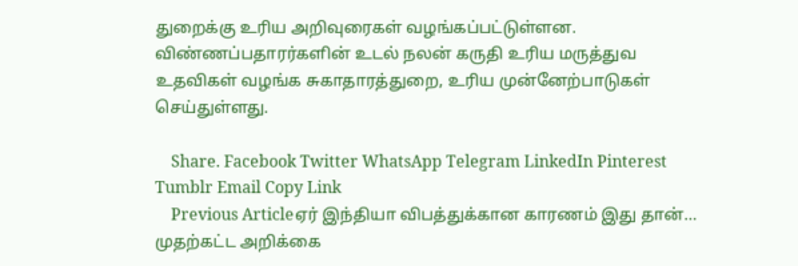துறைக்கு உரிய அறிவுரைகள் வழங்கப்பட்டுள்ளன. விண்ணப்பதாரர்களின் உடல் நலன் கருதி உரிய மருத்துவ உதவிகள் வழங்க சுகாதாரத்துறை, உரிய முன்னேற்பாடுகள் செய்துள்ளது.

    Share. Facebook Twitter WhatsApp Telegram LinkedIn Pinterest Tumblr Email Copy Link
    Previous Articleஏர் இந்தியா விபத்துக்கான காரணம் இது தான்… முதற்கட்ட அறிக்கை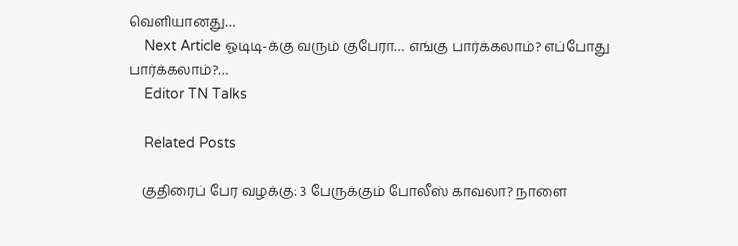வெளியானது…
    Next Article ஓடிடி-க்கு வரும் குபேரா… எங்கு பார்க்கலாம்? எப்போது பார்க்கலாம்?…
    Editor TN Talks

    Related Posts

    குதிரைப் பேர வழக்கு: 3 பேருக்கும் போலீஸ் காவலா? நாளை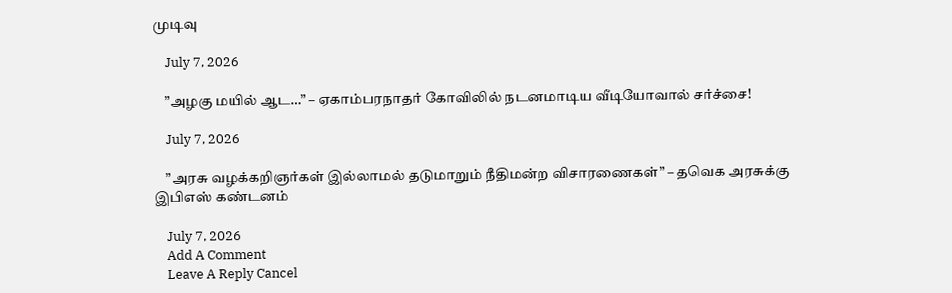முடிவு

    July 7, 2026

    ”அழகு மயில் ஆட…” – ஏகாம்பரநாதர் கோவிலில் நடனமாடிய வீடியோவால் சர்ச்சை!

    July 7, 2026

    ”அரசு வழக்கறிஞர்கள் இல்லாமல் தடுமாறும் நீதிமன்ற விசாரணைகள்” – தவெக அரசுக்கு இபிஎஸ் கண்டனம்

    July 7, 2026
    Add A Comment
    Leave A Reply Cancel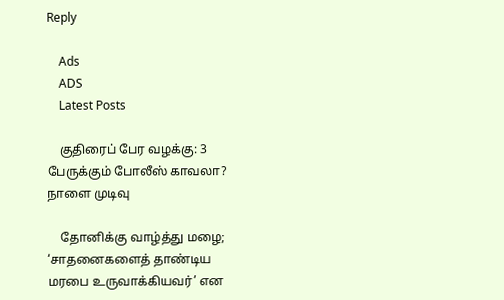Reply

    Ads
    ADS
    Latest Posts

    குதிரைப் பேர வழக்கு: 3 பேருக்கும் போலீஸ் காவலா? நாளை முடிவு

    தோனிக்கு வாழ்த்து மழை; ‘சாதனைகளைத் தாண்டிய மரபை உருவாக்கியவர்’ என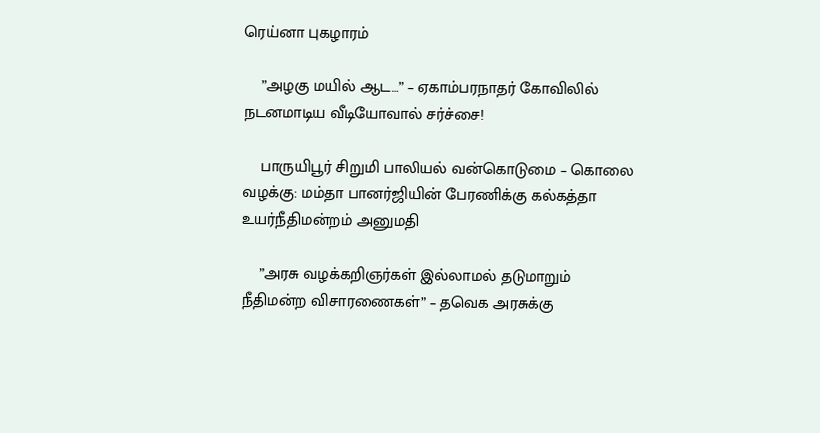ரெய்னா புகழாரம்

    ”அழகு மயில் ஆட…” – ஏகாம்பரநாதர் கோவிலில் நடனமாடிய வீடியோவால் சர்ச்சை!

    பாருயிபூர் சிறுமி பாலியல் வன்கொடுமை – கொலை வழக்கு: மம்தா பானர்ஜியின் பேரணிக்கு கல்கத்தா உயர்நீதிமன்றம் அனுமதி

    ”அரசு வழக்கறிஞர்கள் இல்லாமல் தடுமாறும் நீதிமன்ற விசாரணைகள்” – தவெக அரசுக்கு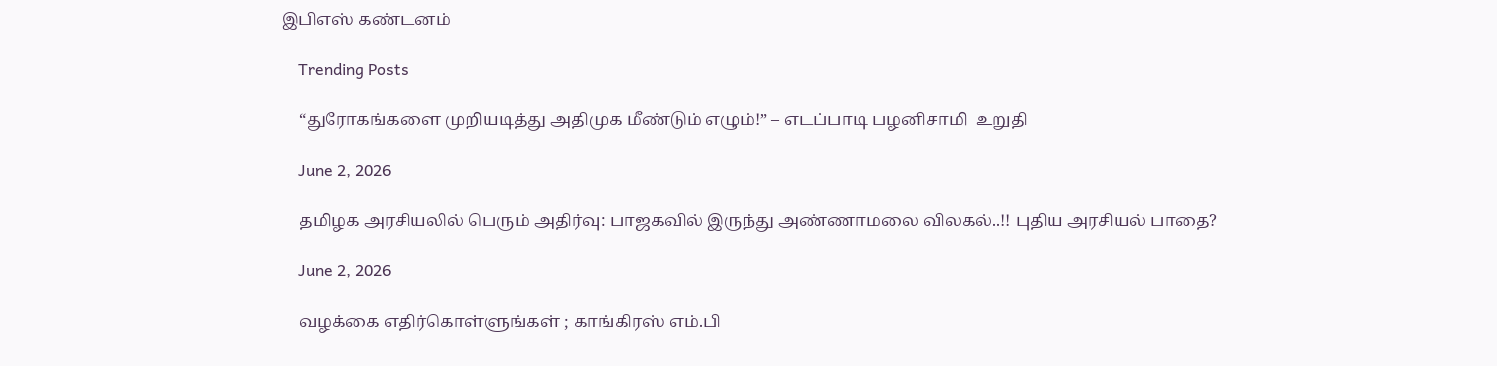இபிஎஸ் கண்டனம்

    Trending Posts

    “துரோகங்களை முறியடித்து அதிமுக மீண்டும் எழும்!” – எடப்பாடி பழனிசாமி  உறுதி

    June 2, 2026

    தமிழக அரசியலில் பெரும் அதிர்வு: பாஜகவில் இருந்து அண்ணாமலை விலகல்..!! புதிய அரசியல் பாதை?

    June 2, 2026

    வழக்கை எதிர்கொள்ளுங்கள் ; காங்கிரஸ் எம்.பி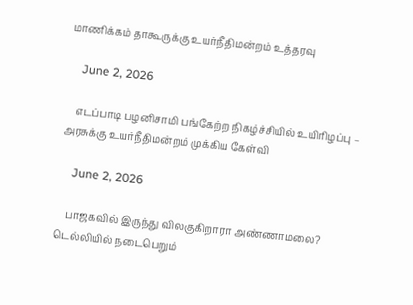மாணிக்கம் தாகூருக்கு உயர்நீதிமன்றம் உத்தரவு

    June 2, 2026

    எடப்பாடி பழனிசாமி பங்கேற்ற நிகழ்ச்சியில் உயிரிழப்பு – அரசுக்கு உயர்நீதிமன்றம் முக்கிய கேள்வி

    June 2, 2026

    பாஜகவில் இருந்து விலகுகிறாரா அண்ணாமலை? டெல்லியில் நடைபெறும்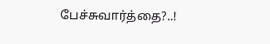பேச்சுவார்த்தை?..!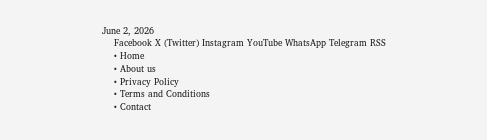June 2, 2026
    Facebook X (Twitter) Instagram YouTube WhatsApp Telegram RSS
    • Home
    • About us
    • Privacy Policy
    • Terms and Conditions
    • Contact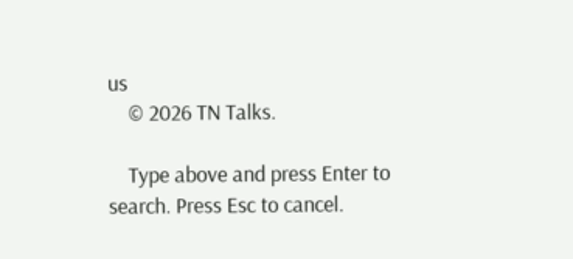us
    © 2026 TN Talks.

    Type above and press Enter to search. Press Esc to cancel.